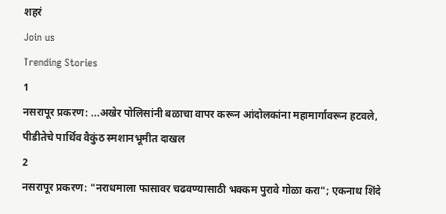शहरं
Join us
Trending Stories
1
नसरापूर प्रकरण: ...अखेर पोलिसांनी बळाचा वापर करून आंदोलकांना महामार्गावरून हटवले, पीडीतेचे पार्थिव वैकुंठ स्मशानभूमीत दाखल
2
नसरापूर प्रकरण: "नराधमाला फासावर चढवण्यासाठी भक्कम पुरावे गोळा करा"; एकनाथ शिंदे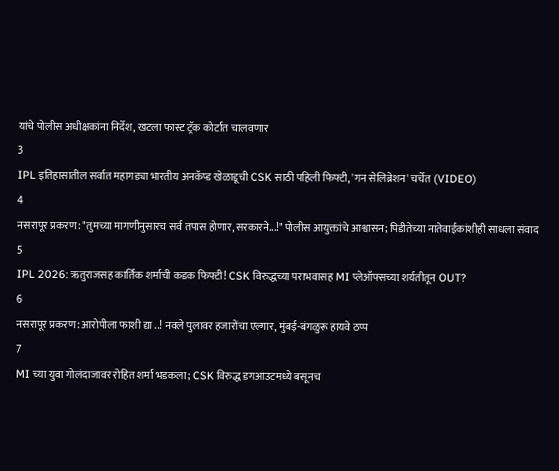यांचे पोलीस अधीक्षकांना निर्देश, खटला फास्ट ट्रॅक कोर्टात चालवणार
3
IPL इतिहासातील सर्वात महागड्या भारतीय अनकॅप्ड खेळाडूची CSK साठी पहिली फिफ्टी, 'गन सेलिब्रेशन' चर्चेत (VIDEO)
4
नसरापूर प्रकरण: "तुमच्या मागणीनुसारच सर्व तपास होणार, सरकारने...!" पोलीस आयुक्तांचे आश्वासन; पिडीतेच्या नातेवाईकांशीही साधला संवाद
5
IPL 2026: ऋतुराजसह कार्तिक शर्माची कडक फिफ्टी! CSK विरुद्धच्या पराभवासह MI प्लेऑफ्सच्या शर्यतीतून OUT?
6
नसरापूर प्रकरण: आरोपीला फाशी द्या ..! नवले पुलावर हजारोंचा एल्गार, मुंबई-बंगळुरू हायवे ठप्प
7
MI च्या युवा गोलंदाजावर रोहित शर्मा भडकला; CSK विरुद्ध डगआउटमध्ये बसूनच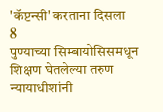'कॅप्टन्सी' करताना दिसला
8
पुण्याच्या सिम्बायोसिसमधून शिक्षण घेतलेल्या तरुण न्यायाधीशांनी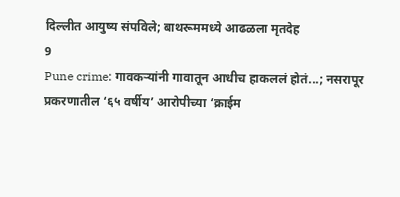दिल्लीत आयुष्य संपविले; बाथरूममध्ये आढळला मृतदेह
9
Pune crime: गावकऱ्यांनी गावातून आधीच हाकललं होतं...; नसरापूर प्रकरणातील ‘६५ वर्षीय’ आरोपीच्या ‘क्राईम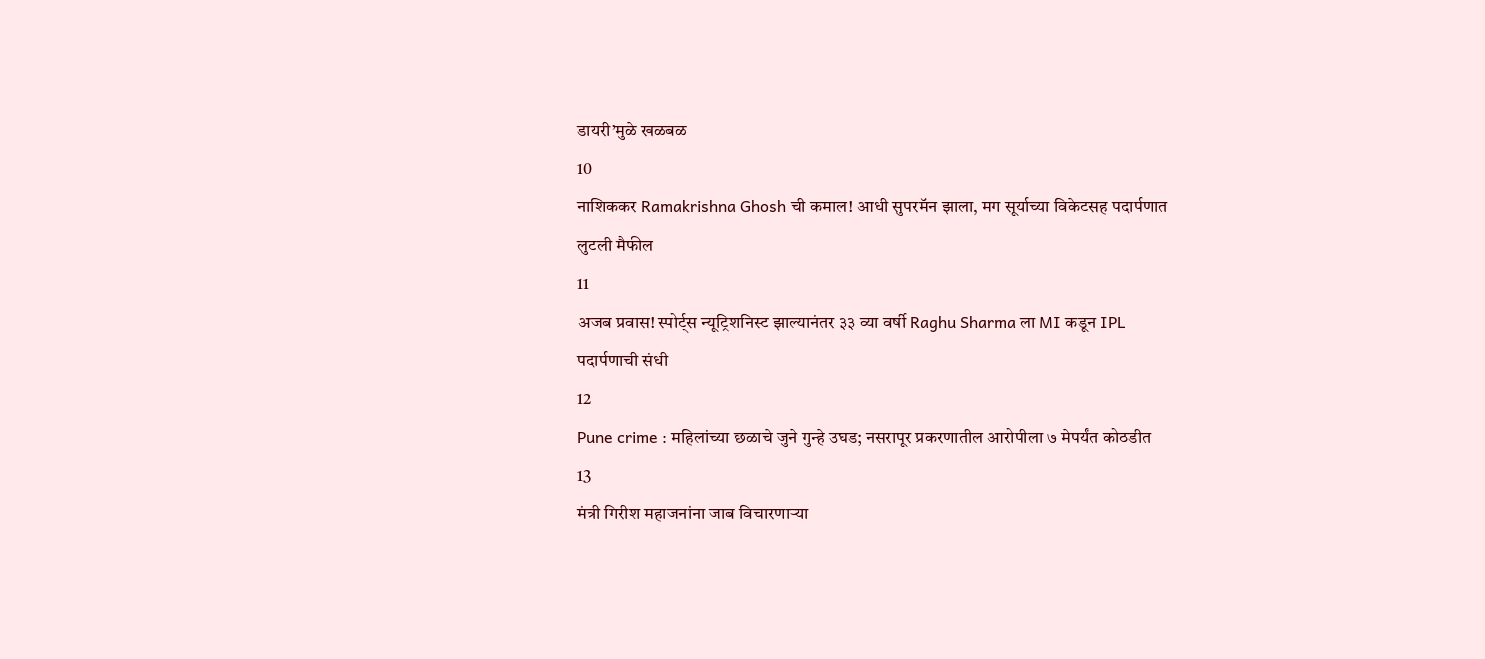डायरी’मुळे खळबळ
10
नाशिककर Ramakrishna Ghosh ची कमाल! आधी सुपरमॅन झाला, मग सूर्याच्या विकेटसह पदार्पणात लुटली मैफील
11
अजब प्रवास! स्पोर्ट्स न्यूट्रिशनिस्ट झाल्यानंतर ३३ व्या वर्षी Raghu Sharma ला MI कडून IPL पदार्पणाची संधी
12
Pune crime : महिलांच्या छळाचे जुने गुन्हे उघड; नसरापूर प्रकरणातील आरोपीला ७ मेपर्यंत कोठडीत
13
मंत्री गिरीश महाजनांना जाब विचारणाऱ्या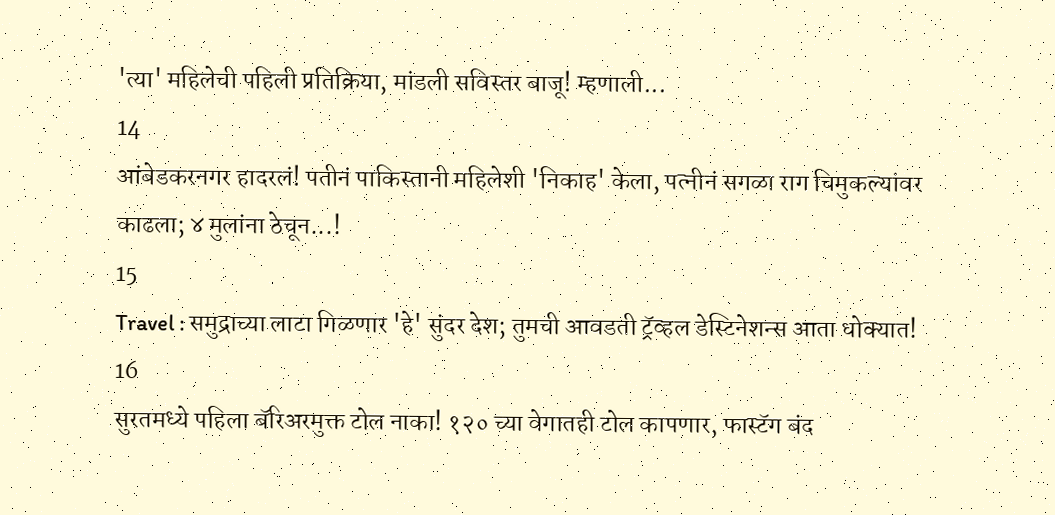'त्या' महिलेची पहिली प्रतिक्रिया, मांडली सविस्तर बाजू! म्हणाली...
14
आंबेडकरनगर हादरलं! पतीनं पाकिस्तानी महिलेशी 'निकाह' केला, पत्नीनं सगळा राग चिमुकल्यांवर काढला; ४ मुलांना ठेचून...!
15
Travel : समुद्राच्या लाटा गिळणार 'हे' सुंदर देश; तुमची आवडती ट्रॅव्हल डेस्टिनेशन्स आता धोक्यात!
16
सुरतमध्ये पहिला बॅरिअरमुक्त टोल नाका! १२० च्या वेगातही टोल कापणार, फास्टॅग बंद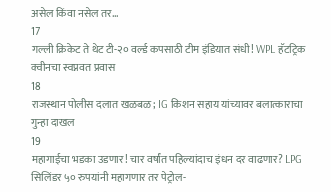असेल किंवा नसेल तर...
17
गल्ली क्रिकेट ते थेट टी-२० वर्ल्ड कपसाठी टीम इंडियात संधी! WPL हॅटट्रिक क्वीनचा स्वप्नवत प्रवास
18
राजस्थान पोलीस दलात खळबळ; IG किशन सहाय यांच्यावर बलात्काराचा गुन्हा दाखल
19
महागाईचा भडका उडणार! चार वर्षांत पहिल्यांदाच इंधन दर वाढणार? LPG सिलिंडर ५० रुपयांनी महागणार तर पेट्रोल-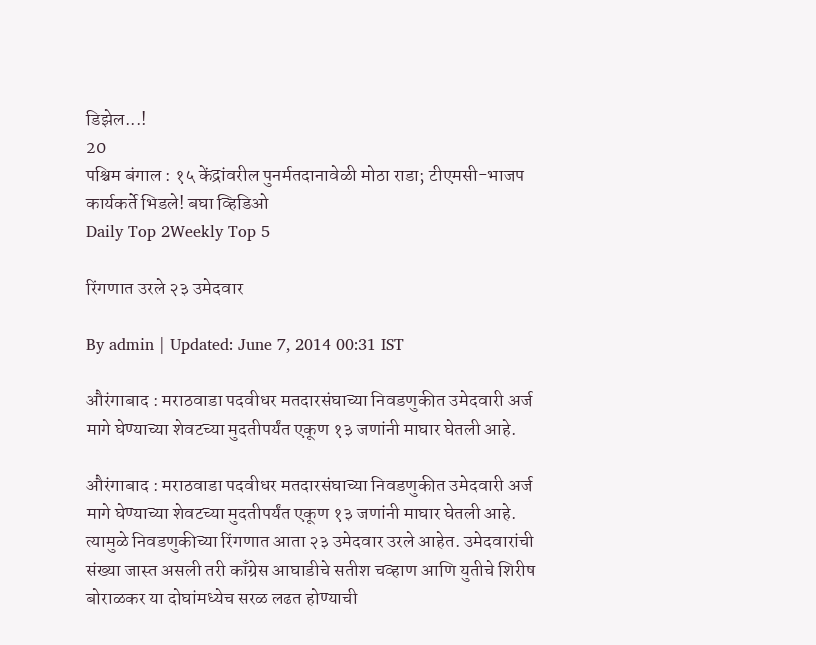डिझेल...!
20
पश्चिम बंगाल : १५ केंद्रांवरील पुनर्मतदानावेळी मोठा राडा; टीएमसी-भाजप कार्यकर्ते भिडले! बघा व्हिडिओ
Daily Top 2Weekly Top 5

रिंगणात उरले २३ उमेदवार

By admin | Updated: June 7, 2014 00:31 IST

औरंगाबाद : मराठवाडा पदवीधर मतदारसंघाच्या निवडणुकीत उमेदवारी अर्ज मागे घेण्याच्या शेवटच्या मुदतीपर्यंत एकूण १३ जणांनी माघार घेतली आहे.

औरंगाबाद : मराठवाडा पदवीधर मतदारसंघाच्या निवडणुकीत उमेदवारी अर्ज मागे घेण्याच्या शेवटच्या मुदतीपर्यंत एकूण १३ जणांनी माघार घेतली आहे. त्यामुळे निवडणुकीच्या रिंगणात आता २३ उमेदवार उरले आहेत. उमेदवारांची संख्या जास्त असली तरी काँग्रेस आघाडीचे सतीश चव्हाण आणि युतीचे शिरीष बोराळकर या दोघांमध्येच सरळ लढत होण्याची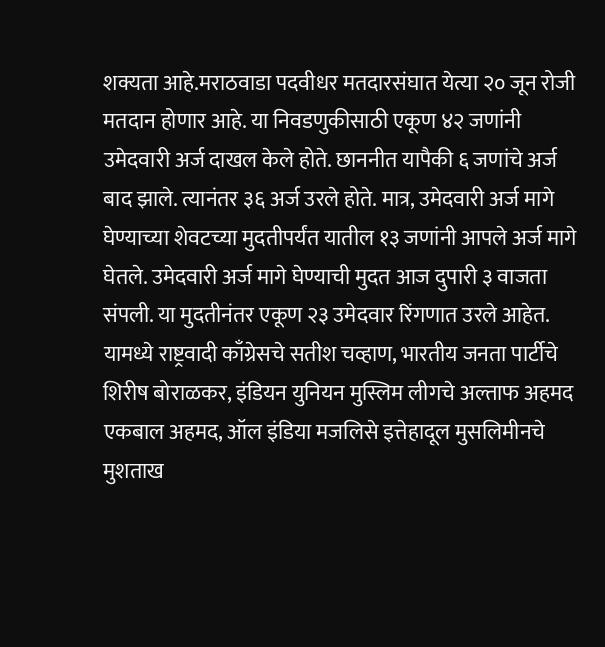शक्यता आहे.मराठवाडा पदवीधर मतदारसंघात येत्या २० जून रोजी मतदान होणार आहे. या निवडणुकीसाठी एकूण ४२ जणांनी उमेदवारी अर्ज दाखल केले होते. छाननीत यापैकी ६ जणांचे अर्ज बाद झाले. त्यानंतर ३६ अर्ज उरले होते. मात्र, उमेदवारी अर्ज मागे घेण्याच्या शेवटच्या मुदतीपर्यंत यातील १३ जणांनी आपले अर्ज मागे घेतले. उमेदवारी अर्ज मागे घेण्याची मुदत आज दुपारी ३ वाजता संपली. या मुदतीनंतर एकूण २३ उमेदवार रिंगणात उरले आहेत. यामध्ये राष्ट्रवादी काँग्रेसचे सतीश चव्हाण, भारतीय जनता पार्टीचे शिरीष बोराळकर, इंडियन युनियन मुस्लिम लीगचे अल्ताफ अहमद एकबाल अहमद, ऑल इंडिया मजलिसे इत्तेहादूल मुसलिमीनचे मुशताख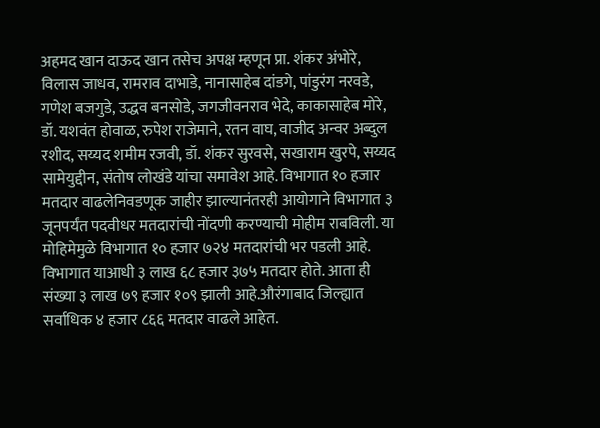अहमद खान दाऊद खान तसेच अपक्ष म्हणून प्रा. शंकर अंभोरे, विलास जाधव, रामराव दाभाडे, नानासाहेब दांडगे, पांडुरंग नरवडे, गणेश बजगुडे, उद्धव बनसोडे, जगजीवनराव भेदे, काकासाहेब मोरे, डॉ. यशवंत होवाळ, रुपेश राजेमाने, रतन वाघ, वाजीद अन्वर अब्दुल रशीद, सय्यद शमीम रजवी, डॉ. शंकर सुरवसे, सखाराम खुरपे, सय्यद सामेयुद्दीन, संतोष लोखंडे यांचा समावेश आहे. विभागात १० हजार मतदार वाढलेनिवडणूक जाहीर झाल्यानंतरही आयोगाने विभागात ३ जूनपर्यंत पदवीधर मतदारांची नोंदणी करण्याची मोहीम राबविली. या मोहिमेमुळे विभागात १० हजार ७२४ मतदारांची भर पडली आहे. विभागात याआधी ३ लाख ६८ हजार ३७५ मतदार होते. आता ही संख्या ३ लाख ७९ हजार १०९ झाली आहे.औरंगाबाद जिल्ह्यात सर्वाधिक ४ हजार ८६६ मतदार वाढले आहेत.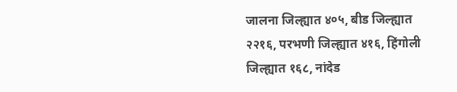जालना जिल्ह्यात ४०५, बीड जिल्ह्यात २२१६, परभणी जिल्ह्यात ४१६, हिंगोली जिल्ह्यात १६८, नांदेड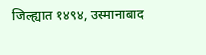जिल्ह्यात १४९४, उस्मानाबाद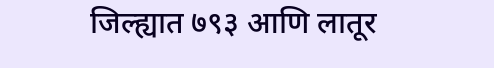जिल्ह्यात ७९३ आणि लातूर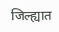जिल्ह्यात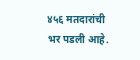४५६ मतदारांची भर पडली आहे.